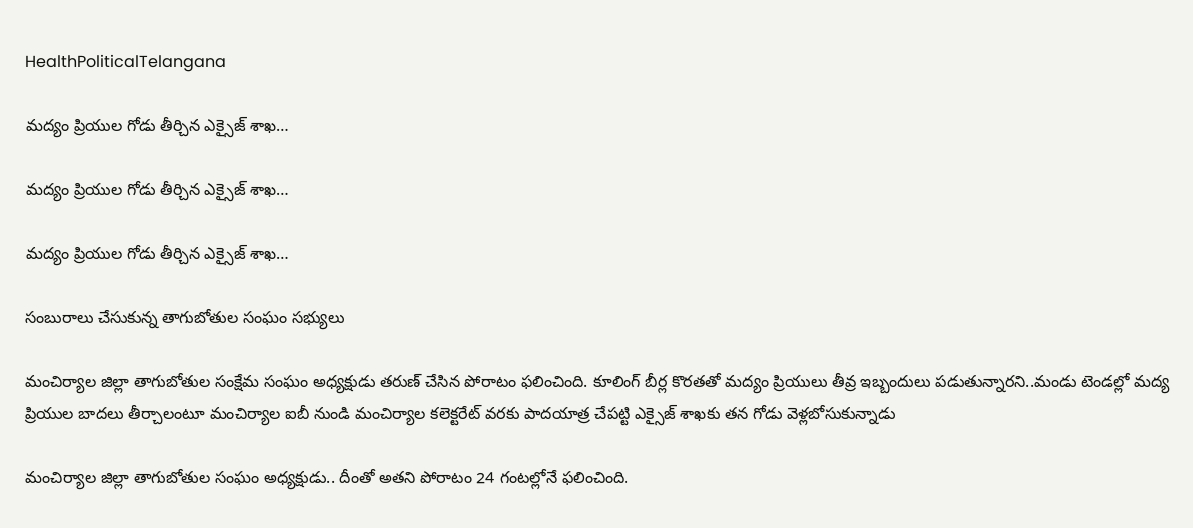HealthPoliticalTelangana

మద్యం ప్రియుల గోడు తీర్చిన ఎక్సైజ్ శాఖ…

మద్యం ప్రియుల గోడు తీర్చిన ఎక్సైజ్ శాఖ…

మద్యం ప్రియుల గోడు తీర్చిన ఎక్సైజ్ శాఖ…

సంబురాలు చేసుకున్న తాగుబోతుల సంఘం సభ్యులు

మంచిర్యాల జిల్లా తాగుబోతుల సంక్షేమ సంఘం అధ్యక్షుడు తరుణ్ చేసిన పోరాటం ఫలించింది. కూలింగ్ బీర్ల కొరతతో మద్యం ప్రియులు తీవ్ర ఇబ్బందులు పడుతున్నారని..మండు టెండల్లో మద్య ప్రియుల బాదలు తీర్చాలంటూ మంచిర్యాల ఐబీ నుండి మంచిర్యాల కలెక్టరేట్ వరకు పాదయాత్ర చేపట్టి ఎక్సైజ్ శాఖకు తన గోడు వెళ్లబోసుకున్నాడు

మంచిర్యాల జిల్లా తాగుబోతుల సంఘం అధ్యక్షుడు.. దీంతో అతని పోరాటం 24 గంటల్లోనే ఫలించింది.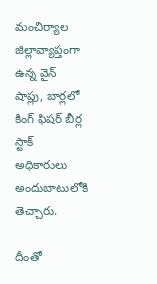మంచిర్యాల జిల్లావ్యాప్తంగా ఉన్న వైన్ షాప్లు, బార్లలో కింగ్ ఫిషర్ బీర్ల స్టాక్ అధికారులు అందుబాటులోకి తెచ్చారు.

దీంతో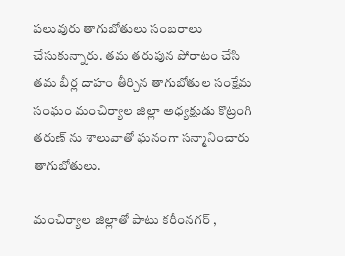పలువురు తాగుబోతులు సంబరాలు చేసుకున్నారు. తమ తరుపున పోరాటం చేసి తమ బీర్ల దాహం తీర్చిన తాగుబోతుల సంక్షేమ సంఘం మంచిర్యాల జిల్లా అధ్యక్షుడు కొట్రంగి తరుణ్ ను శాలువాతో ఘనంగా సన్మానించారు తాగుబోతులు.

మంచిర్యాల జిల్లాతో పాటు కరీంనగర్ ,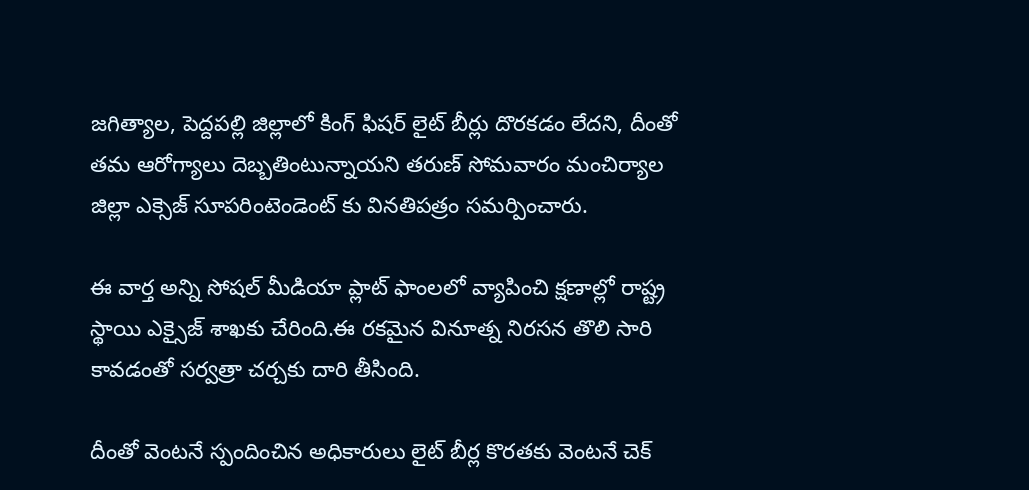జగిత్యాల, పెద్దపల్లి జిల్లాలో కింగ్ ఫిషర్ లైట్ బీర్లు దొరకడం లేదని, దీంతో తమ ఆరోగ్యాలు దెబ్బతింటున్నాయని తరుణ్ సోమవారం మంచిర్యాల జిల్లా ఎక్సెజ్ సూపరింటెండెంట్ కు వినతిపత్రం సమర్పించారు.

ఈ వార్త అన్ని సోషల్ మీడియా ప్లాట్ ఫాంలలో వ్యాపించి క్షణాల్లో రాష్ట్ర స్థాయి ఎక్సైజ్ శాఖకు చేరింది.ఈ రకమైన వినూత్న నిరసన తొలి సారి కావడంతో సర్వత్రా చర్చకు దారి తీసింది.

దీంతో వెంటనే స్పందించిన అధికారులు లైట్ బీర్ల కొరతకు వెంటనే చెక్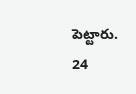పెట్టారు. 24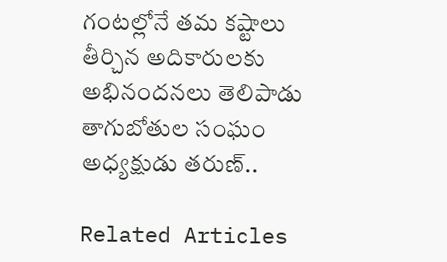గంటల్లోనే తమ కష్టాలు తీర్చిన అదికారులకు అభినందనలు తెలిపాడు తాగుబోతుల సంఘం అధ్యక్షుడు తరుణ్..

Related Articles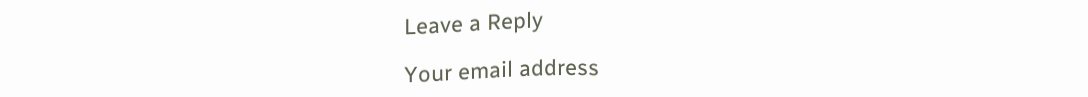Leave a Reply

Your email address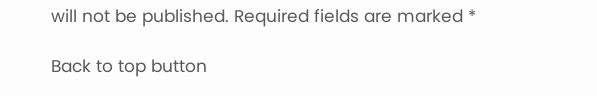will not be published. Required fields are marked *

Back to top button